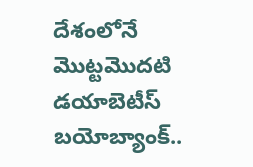దేశంలోనే మొట్టమొదటి డయాబెటీస్ బయోబ్యాంక్..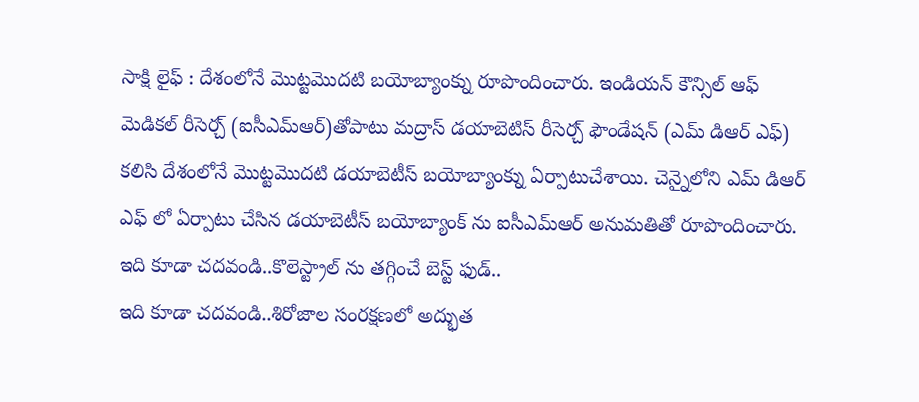సాక్షి లైఫ్ : దేశంలోనే మొట్టమొదటి బయోబ్యాంక్ను రూపొందించారు. ఇండియన్ కౌన్సిల్ ఆఫ్ మెడికల్ రీసెర్చ్ (ఐసీఎమ్ఆర్)తోపాటు మద్రాస్ డయాబెటిస్ రీసెర్చ్ ఫౌండేషన్ (ఎమ్ డిఆర్ ఎఫ్) కలిసి దేశంలోనే మొట్టమొదటి డయాబెటీస్ బయోబ్యాంక్ను ఏర్పాటుచేశాయి. చెన్నైలోని ఎమ్ డిఆర్ ఎఫ్ లో ఏర్పాటు చేసిన డయాబెటీస్ బయోబ్యాంక్ ను ఐసీఎమ్ఆర్ అనుమతితో రూపొందించారు.
ఇది కూడా చదవండి..కొలెస్ట్రాల్ ను తగ్గించే బెస్ట్ ఫుడ్..
ఇది కూడా చదవండి..శిరోజాల సంరక్షణలో అద్భుత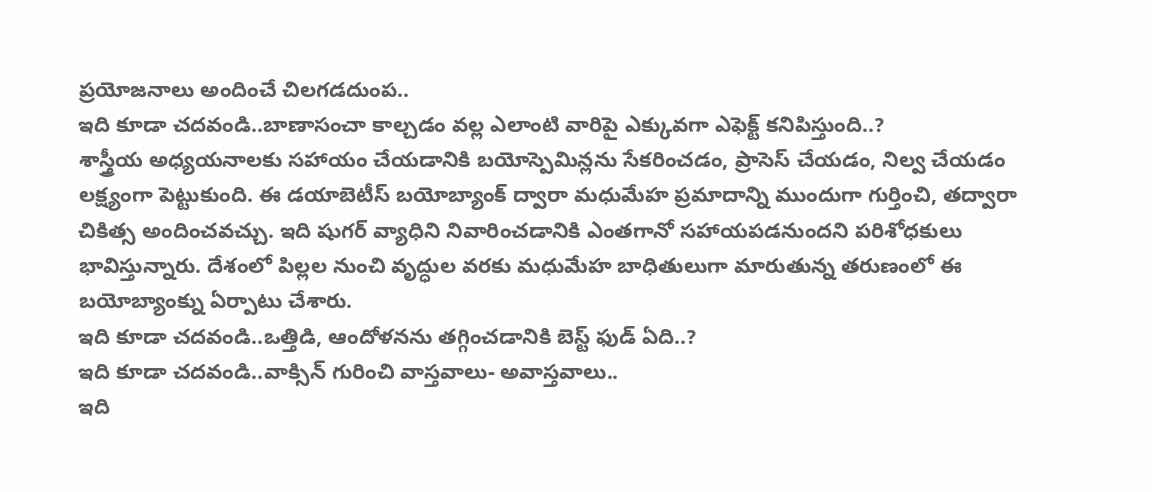ప్రయోజనాలు అందించే చిలగడదుంప..
ఇది కూడా చదవండి..బాణాసంచా కాల్చడం వల్ల ఎలాంటి వారిపై ఎక్కువగా ఎఫెక్ట్ కనిపిస్తుంది..?
శాస్త్రీయ అధ్యయనాలకు సహాయం చేయడానికి బయోస్పెమిన్లను సేకరించడం, ప్రాసెస్ చేయడం, నిల్వ చేయడం లక్ష్యంగా పెట్టుకుంది. ఈ డయాబెటీస్ బయోబ్యాంక్ ద్వారా మధుమేహ ప్రమాదాన్ని ముందుగా గుర్తించి, తద్వారా చికిత్స అందించవచ్చు. ఇది షుగర్ వ్యాధిని నివారించడానికి ఎంతగానో సహాయపడనుందని పరిశోధకులు భావిస్తున్నారు. దేశంలో పిల్లల నుంచి వృద్ధుల వరకు మధుమేహ బాధితులుగా మారుతున్న తరుణంలో ఈ బయోబ్యాంక్ను ఏర్పాటు చేశారు.
ఇది కూడా చదవండి..ఒత్తిడి, ఆందోళనను తగ్గించడానికి బెస్ట్ ఫుడ్ ఏది..?
ఇది కూడా చదవండి..వాక్సిన్ గురించి వాస్తవాలు- అవాస్తవాలు..
ఇది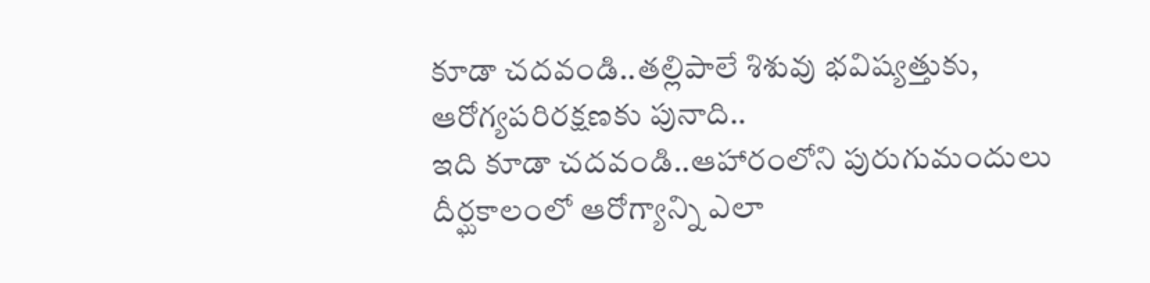కూడా చదవండి..తల్లిపాలే శిశువు భవిష్యత్తుకు, ఆరోగ్యపరిరక్షణకు పునాది..
ఇది కూడా చదవండి..ఆహారంలోని పురుగుమందులు దీర్ఘకాలంలో ఆరోగ్యాన్ని ఎలా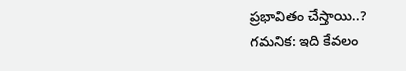ప్రభావితం చేస్తాయి..?
గమనిక: ఇది కేవలం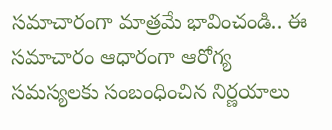సమాచారంగా మాత్రమే భావించండి.. ఈ సమాచారం ఆధారంగా ఆరోగ్య సమస్యలకు సంబంధించిన నిర్ణయాలు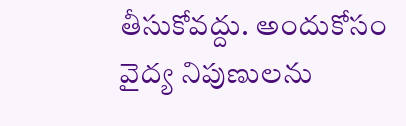తీసుకోవద్దు. అందుకోసం వైద్య నిపుణులను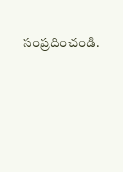సంప్రదించండి.